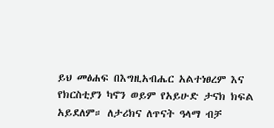ይህ መፅሐፍ በእግዚአብሔር አልተነፀረም እና የክርስቲያን ካኖን ወይም የአይሁድ ታናክ ክፍል አይደለም። ለታሪክና ለጥናት ዓላማ ብቻ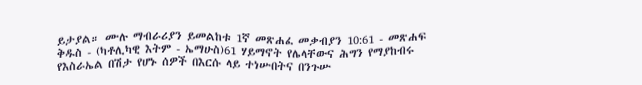ይታያል። ሙሉ ማብራሪያን ይመልከቱ 1ኛ መጽሐፈ መቃብያን 10:61 - መጽሐፍ ቅዱስ - (ካቶሊካዊ እትም - ኤማሁስ)61 ሃይማኖት የሌላቸውና ሕግን የማያከብሩ የእስራኤል በሽታ የሆኑ ሰዎች በእርሱ ላይ ተነሡበትና በንጉሡ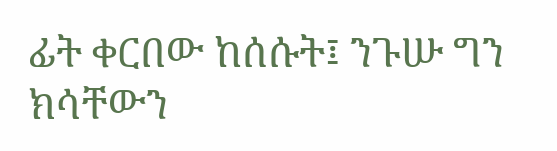ፊት ቀርበው ከሰሱት፤ ንጉሡ ግን ክሳቸውን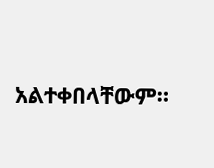አልተቀበላቸውም።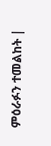ምዕራፉን ተመልከት |